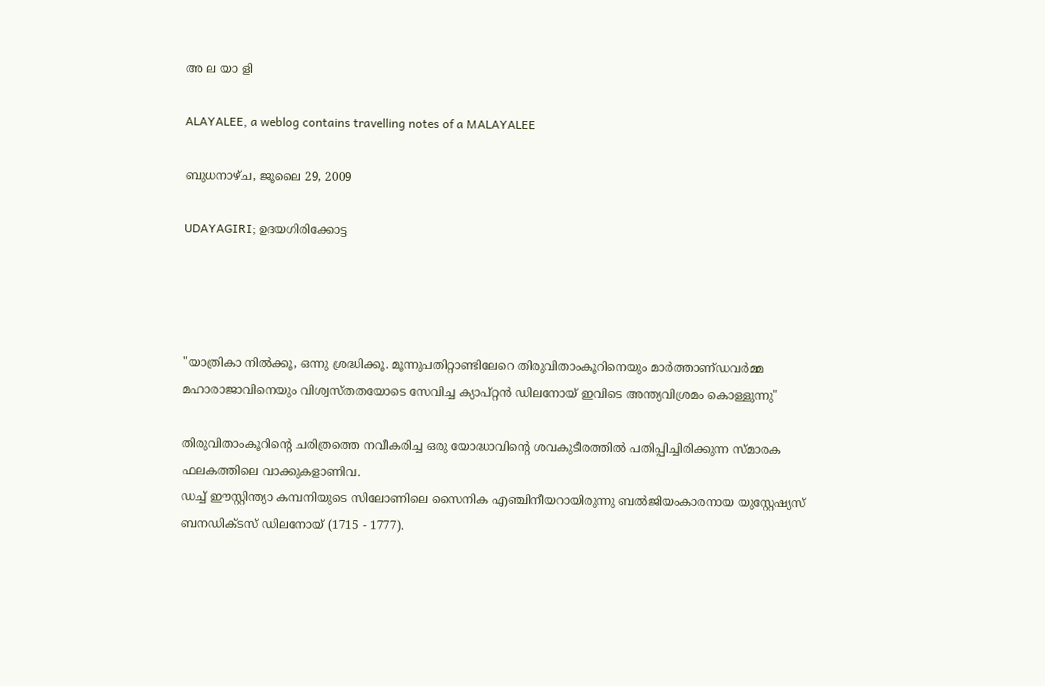അ ല യാ ളി

ALAYALEE, a weblog contains travelling notes of a MALAYALEE

ബുധനാഴ്‌ച, ജൂലൈ 29, 2009

UDAYAGIRI; ഉദയഗിരിക്കോട്ട




"യാത്രികാ നില്‍ക്കൂ, ഒന്നു ശ്രദ്ധിക്കൂ. മൂന്നുപതിറ്റാണ്ടിലേറെ തിരുവിതാംകൂറിനെയും മാര്‍ത്താണ്‌ഡവര്‍മ്മ മഹാരാജാവിനെയും വിശ്വസ്‌തതയോടെ സേവിച്ച ക്യാപ്‌റ്റന്‍ ഡിലനോയ്‌ ഇവിടെ അന്ത്യവിശ്രമം കൊള്ളുന്നു"

തിരുവിതാംകൂറിന്റെ ചരിത്രത്തെ നവീകരിച്ച ഒരു യോദ്ധാവിന്റെ ശവകുടീരത്തില്‍ പതിപ്പിച്ചിരിക്കുന്ന സ്‌മാരക ഫലകത്തിലെ വാക്കുകളാണിവ.
ഡച്ച്‌ ഈസ്റ്റിന്ത്യാ കമ്പനിയുടെ സിലോണിലെ സൈനിക എഞ്ചിനീയറായിരുന്നു ബല്‍ജിയംകാരനായ യുസ്റ്റേഷ്യസ്‌ ബനഡിക്‌ടസ്‌ ഡിലനോയ്‌ (1715 - 1777).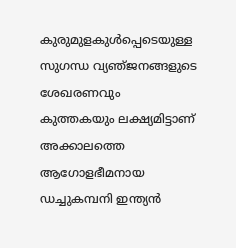കുരുമുളകുള്‍പ്പെടെയുള്ള സുഗന്ധ വ്യഞ്‌ജനങ്ങളുടെ ശേഖരണവും കുത്തകയും ലക്ഷ്യമിട്ടാണ്‌ അക്കാലത്തെ ആഗോളഭീമനായ ഡച്ചുകമ്പനി ഇന്ത്യന്‍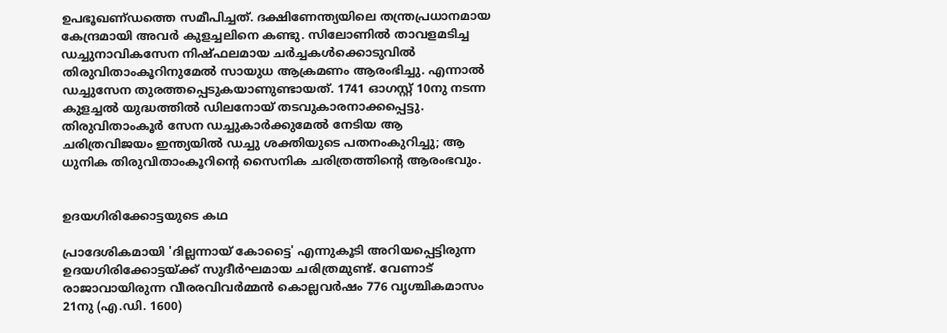ഉപഭൂഖണ്‌ഡത്തെ സമീപിച്ചത്‌. ദക്ഷിണേന്ത്യയിലെ തന്ത്രപ്രധാനമായ കേന്ദ്രമായി അവര്‍ കുളച്ചലിനെ കണ്ടു. സിലോണില്‍ താവളമടിച്ച ഡച്ചുനാവികസേന നിഷ്‌ഫലമായ ചര്‍ച്ചകള്‍ക്കൊടുവില്‍ തിരുവിതാംകൂറിനുമേല്‍ സായുധ ആക്രമണം ആരംഭിച്ചു. എന്നാല്‍ ഡച്ചുസേന തുരത്തപ്പെടുകയാണുണ്ടായത്‌. 1741 ഓഗസ്റ്റ്‌ 10നു നടന്ന കുളച്ചല്‍ യുദ്ധത്തില്‍ ഡിലനോയ്‌ തടവുകാരനാക്കപ്പെട്ടു. തിരുവിതാംകൂര്‍ സേന ഡച്ചുകാര്‍ക്കുമേല്‍ നേടിയ ആ ചരിത്രവിജയം ഇന്ത്യയില്‍ ഡച്ചു ശക്തിയുടെ പതനംകുറിച്ചു; ആ
ധുനിക തിരുവിതാംകൂറിന്റെ സൈനിക ചരിത്രത്തിന്റെ ആരംഭവും.


ഉദയഗിരിക്കോട്ടയുടെ കഥ

പ്രാദേശികമായി 'ദില്ലന്നായ്‌ കോട്ടൈ' എന്നുകൂടി അറിയപ്പെട്ടിരുന്ന ഉദയഗിരിക്കോട്ടയ്‌ക്ക്‌ സുദീര്‍ഘമായ ചരിത്രമുണ്ട്‌. വേണാട്‌ രാജാവായിരുന്ന വീരരവിവര്‍മ്മന്‍ കൊല്ലവര്‍ഷം 776 വൃശ്ചികമാസം 21നു (എ.ഡി. 1600)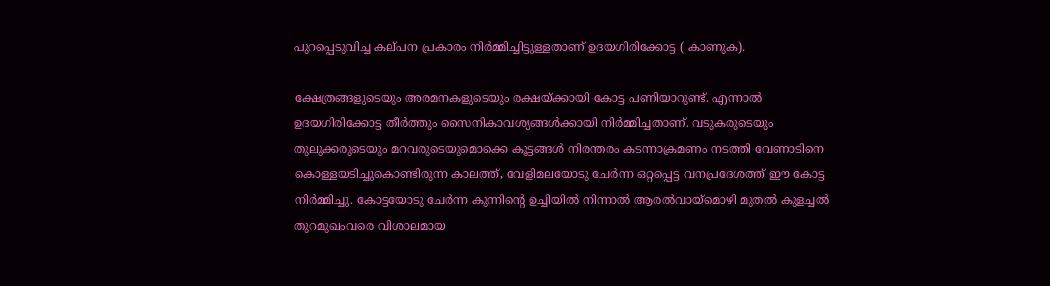പുറപ്പെടുവിച്ച കല്‌പന പ്രകാരം നിര്‍മ്മിച്ചിട്ടുള്ളതാണ്‌ ഉദയഗിരിക്കോട്ട ( കാണുക).

ക്ഷേത്രങ്ങളുടെയും അരമനകളുടെയും രക്ഷയ്‌ക്കായി കോട്ട പണിയാറുണ്ട്‌. എന്നാല്‍ ഉദയഗിരിക്കോട്ട തീര്‍ത്തും സൈനികാവശ്യങ്ങള്‍ക്കായി നിര്‍മ്മിച്ചതാണ്‌. വടുകരുടെയും തുലുക്കരുടെയും മറവരുടെയുമൊക്കെ കൂട്ടങ്ങള്‍ നിരന്തരം കടന്നാക്രമണം നടത്തി വേണാടിനെ കൊള്ളയടിച്ചുകൊണ്ടിരുന്ന കാലത്ത്‌, വേളിമലയോടു ചേര്‍ന്ന ഒറ്റപ്പെട്ട വനപ്രദേശത്ത്‌ ഈ കോട്ട നിര്‍മ്മിച്ചു. കോട്ടയോടു ചേര്‍ന്ന കുന്നിന്റെ ഉച്ചിയില്‍ നിന്നാല്‍ ആരല്‍വായ്‌മൊഴി മുതല്‍ കുളച്ചല്‍ തുറമുഖംവരെ വിശാലമായ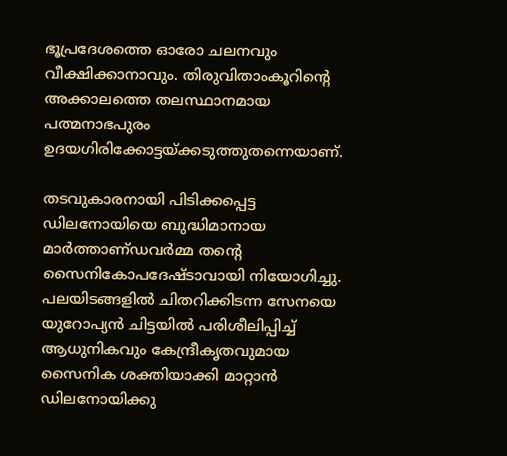ഭൂപ്രദേശത്തെ ഓരോ ചലനവും വീക്ഷിക്കാനാവും. തിരുവിതാംകൂറിന്റെ അക്കാലത്തെ തലസ്ഥാനമായ പത്മനാഭപുരം ഉദയഗിരിക്കോട്ടയ്‌ക്കടുത്തുതന്നെയാണ്‌.

തടവുകാരനായി പിടിക്കപ്പെട്ട ഡിലനോയിയെ ബുദ്ധിമാനായ മാര്‍ത്താണ്‌ഡവര്‍മ്മ തന്റെ സൈനികോപദേഷ്‌ടാവായി നിയോഗിച്ചു. പലയിടങ്ങളില്‍ ചിതറിക്കിടന്ന സേനയെ യുറോപ്യന്‍ ചിട്ടയില്‍ പരിശീലിപ്പിച്ച്‌ ആധുനികവും കേന്ദ്രീകൃതവുമായ സൈനിക ശക്തിയാക്കി മാറ്റാന്‍ ഡിലനോയിക്കു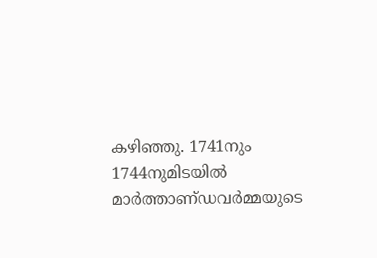കഴിഞ്ഞു. 1741നും 1744നുമിടയില്‍ മാര്‍ത്താണ്‌ഡവര്‍മ്മയുടെ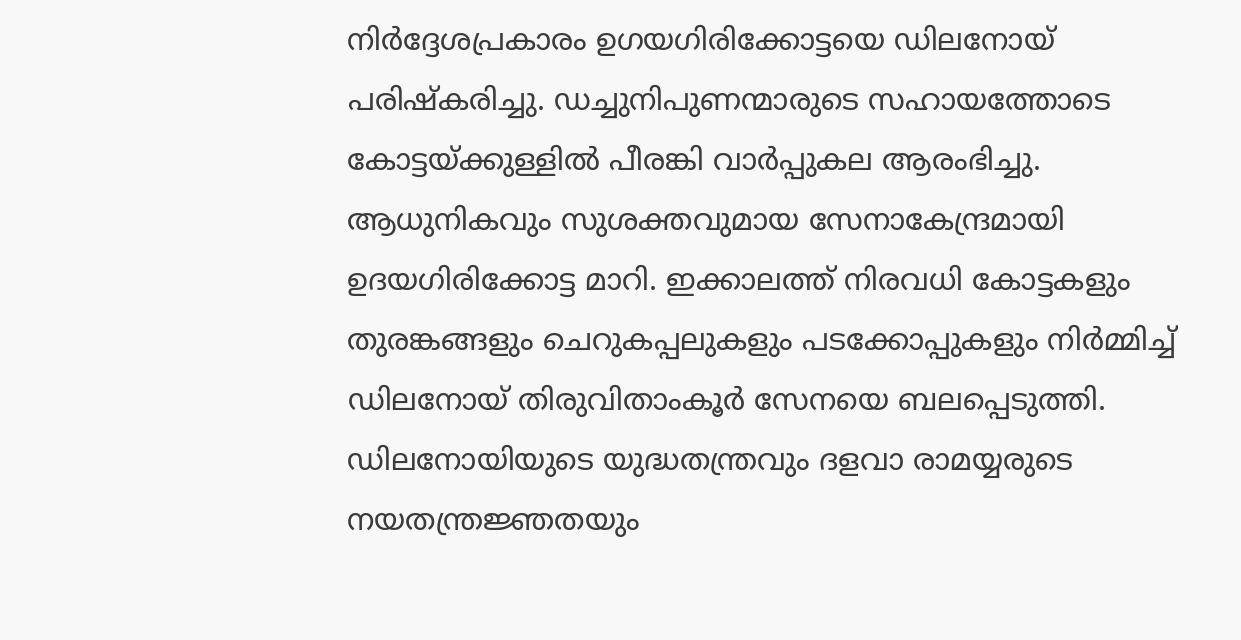നിര്‍ദ്ദേശപ്രകാരം ഉഗയഗിരിക്കോട്ടയെ ഡിലനോയ്‌ പരിഷ്‌കരിച്ചു. ഡച്ചുനിപുണന്മാരുടെ സഹായത്തോടെ കോട്ടയ്‌ക്കുള്ളില്‍ പീരങ്കി വാര്‍പ്പുകല ആരംഭിച്ചു. ആധുനികവും സുശക്തവുമായ സേനാകേന്ദ്രമായി ഉദയഗിരിക്കോട്ട മാറി. ഇക്കാലത്ത്‌ നിരവധി കോട്ടകളും തുരങ്കങ്ങളും ചെറുകപ്പലുകളും പടക്കോപ്പുകളും നിര്‍മ്മിച്ച്‌ ഡിലനോയ്‌ തിരുവിതാംകൂര്‍ സേനയെ ബലപ്പെടുത്തി.
ഡിലനോയിയുടെ യുദ്ധതന്ത്രവും ദളവാ രാമയ്യരുടെ നയതന്ത്രജ്ഞതയും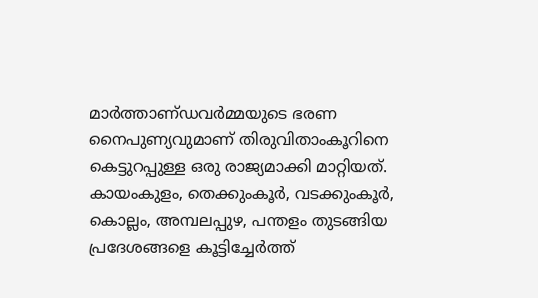മാര്‍ത്താണ്‌ഡവര്‍മ്മയുടെ ഭരണ നൈപുണ്യവുമാണ്‌ തിരുവിതാംകൂറിനെ കെട്ടുറപ്പുള്ള ഒരു രാജ്യമാക്കി മാറ്റിയത്‌. കായംകുളം, തെക്കുംകൂര്‍, വടക്കുംകൂര്‍, കൊല്ലം, അമ്പലപ്പുഴ, പന്തളം തുടങ്ങിയ പ്രദേശങ്ങളെ കൂട്ടിച്ചേര്‍ത്ത്‌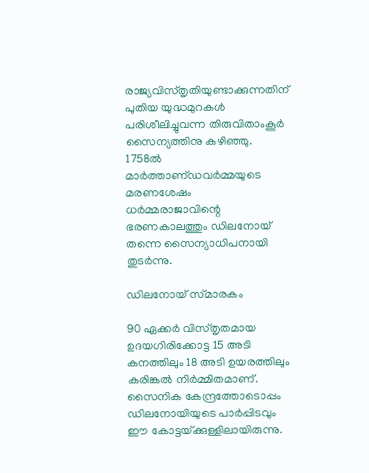രാജ്യവിസ്‌തൃതിയുണ്ടാക്കുന്നതിന്‌ പുതിയ യുദ്ധമുറകള്‍ പരിശീലിച്ചുവന്ന തിരുവിതാംകൂര്‍ സൈന്യത്തിനു കഴിഞ്ഞു.
1758ല്‍ മാര്‍ത്താണ്‌ഡവര്‍മ്മയുടെ മരണശേഷം ധര്‍മ്മരാജാവിന്റെ ഭരണകാലത്തും ഡിലനോയ്‌ തന്നെ സൈന്യാധിപനായി തുടര്‍ന്നു.

ഡിലനോയ്‌ സ്‌മാരകം

90 ഏക്കര്‍ വിസ്‌തൃതമായ ഉദയഗിരിക്കോട്ട 15 അടി കനത്തിലും 18 അടി ഉയരത്തിലും കരിങ്കല്‍ നിര്‍മ്മിതമാണ്‌. സൈനിക കേന്ദ്രത്തോടൊപ്പം ഡിലനോയിയുടെ പാര്‍പ്പിടവും ഈ കോട്ടയ്‌ക്കുള്ളിലായിരുന്നു.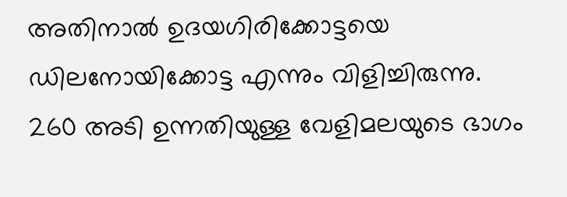അതിനാല്‍ ഉദയഗിരിക്കോട്ടയെ ഡിലനോയിക്കോട്ട എന്നും വിളിച്ചിരുന്നു.
260 അടി ഉന്നതിയുള്ള വേളിമലയുടെ ഭാഗം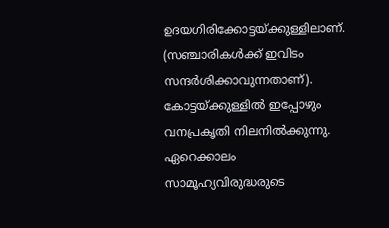ഉദയഗിരിക്കോട്ടയ്‌ക്കുള്ളിലാണ്‌. (സഞ്ചാരികള്‍ക്ക്‌ ഇവിടം സന്ദര്‍ശിക്കാവുന്നതാണ്‌). കോട്ടയ്‌ക്കുള്ളില്‍ ഇപ്പോഴും വനപ്രകൃതി നിലനില്‍ക്കുന്നു. ഏറെക്കാലം സാമൂഹ്യവിരുദ്ധരുടെ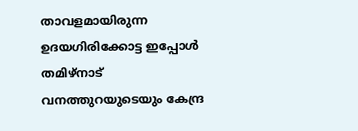താവളമായിരുന്ന ഉദയഗിരിക്കോട്ട ഇപ്പോള്‍ തമിഴ്‌നാട്‌ വനത്തുറയുടെയും കേന്ദ്ര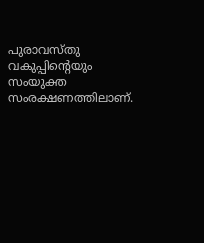പുരാവസ്‌തു വകുപ്പിന്റെയും സംയുക്ത സംരക്ഷണത്തിലാണ്‌.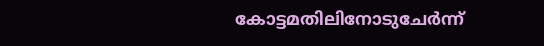കോട്ടമതിലിനോടുചേര്‍ന്ന്‌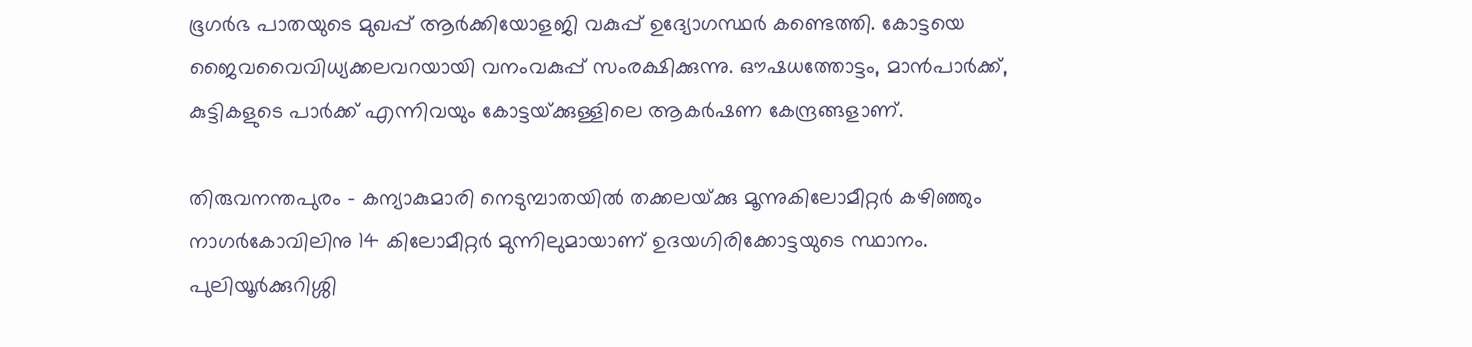ഭൂഗര്‍ഭ പാതയുടെ മുഖപ്പ്‌ ആര്‍ക്കിയോളജി വകുപ്പ്‌ ഉദ്യോഗസ്ഥര്‍ കണ്ടെത്തി. കോട്ടയെ ജൈവവൈവിധ്യക്കലവറയായി വനംവകുപ്പ്‌ സംരക്ഷിക്കുന്നു. ഔഷധത്തോട്ടം, മാന്‍പാര്‍ക്ക്‌, കുട്ടികളുടെ പാര്‍ക്ക്‌ എന്നിവയും കോട്ടയ്‌ക്കുള്ളിലെ ആകര്‍ഷണ കേന്ദ്രങ്ങളാണ്‌.

തിരുവനന്തപുരം - കന്യാകുമാരി നെടുമ്പാതയില്‍ തക്കലയ്‌ക്കു മൂന്നുകിലോമീറ്റര്‍ കഴിഞ്ഞും നാഗര്‍കോവിലിനു 14 കിലോമീറ്റര്‍ മുന്നിലുമായാണ്‌ ഉദയഗിരിക്കോട്ടയുടെ സ്ഥാനം. പുലിയൂര്‍ക്കുറിശ്ശി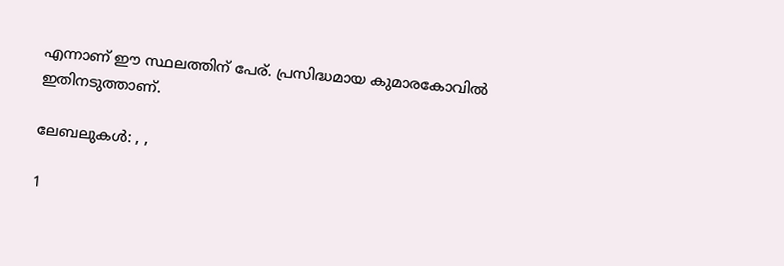എന്നാണ്‌ ഈ സ്ഥലത്തിന്‌ പേര്‌. പ്രസിദ്ധമായ കുമാരകോവില്‍ ഇതിനടുത്താണ്‌.

ലേബലുകള്‍: , ,

1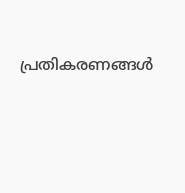പ്രതികരണങ്ങള്‍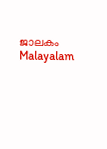ജാലകം Malayalam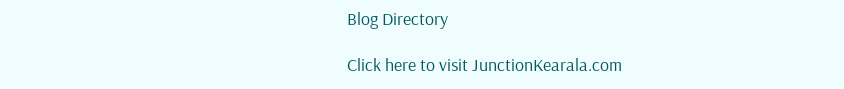Blog Directory

Click here to visit JunctionKearala.com